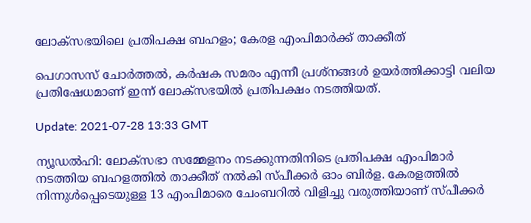ലോക്‌സഭയിലെ പ്രതിപക്ഷ ബഹളം; കേരള എംപിമാര്‍ക്ക് താക്കീത്

പെഗാസസ് ചോര്‍ത്തല്‍, കര്‍ഷക സമരം എന്നീ പ്രശ്‌നങ്ങള്‍ ഉയര്‍ത്തിക്കാട്ടി വലിയ പ്രതിഷേധമാണ് ഇന്ന് ലോക്‌സഭയില്‍ പ്രതിപക്ഷം നടത്തിയത്.

Update: 2021-07-28 13:33 GMT

ന്യൂഡൽഹി: ലോക്‌സഭാ സമ്മേളനം നടക്കുന്നതിനിടെ പ്രതിപക്ഷ എംപിമാര്‍ നടത്തിയ ബഹളത്തില്‍ താക്കീത് നല്‍കി സ്പീക്കര്‍ ഓം ബിര്‍ള. കേരളത്തില്‍ നിന്നുള്‍പ്പെടെയുള്ള 13 എംപിമാരെ ചേംബറില്‍ വിളിച്ചു വരുത്തിയാണ് സ്പീക്കര്‍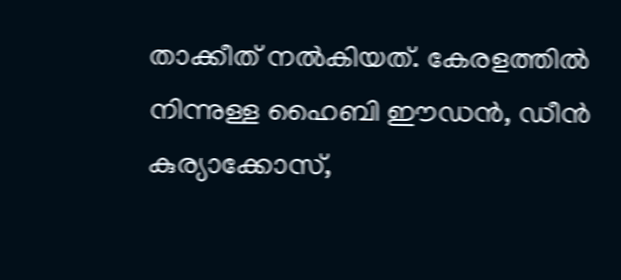താക്കീത് നല്‍കിയത്. കേരളത്തില്‍ നിന്നുള്ള ഹൈബി ഈഡന്‍, ഡീന്‍ കുര്യാക്കോസ്,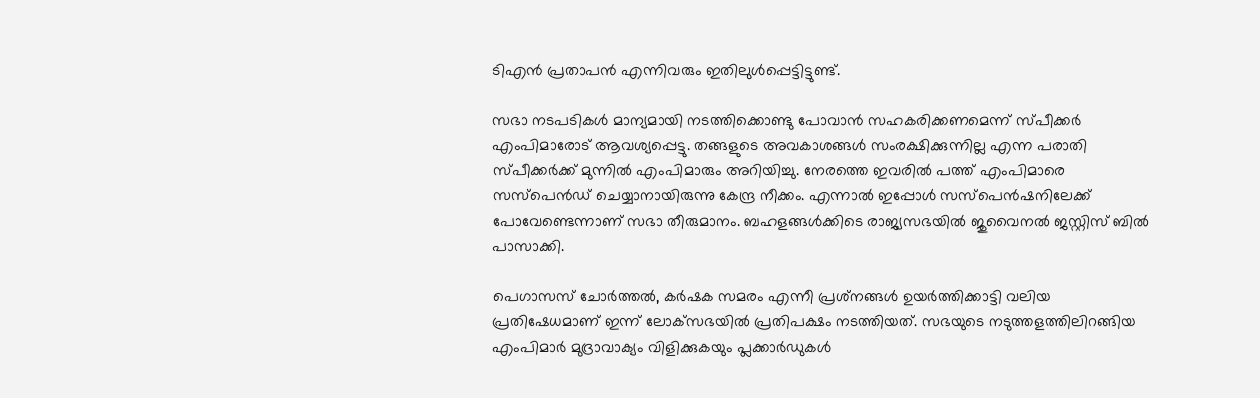ടിഎന്‍ പ്രതാപന്‍ എന്നിവരും ഇതിലുള്‍പ്പെട്ടിട്ടുണ്ട്.

സഭാ നടപടികള്‍ മാന്യമായി നടത്തിക്കൊണ്ടു പോവാന്‍ സഹകരിക്കണമെന്ന് സ്പീക്കര്‍ എംപിമാരോട് ആവശ്യപ്പെട്ടു. തങ്ങളുടെ അവകാശങ്ങള്‍ സംരക്ഷിക്കുന്നില്ല എന്ന പരാതി സ്പീക്കര്‍ക്ക് മുന്നില്‍ എംപിമാരും അറിയിച്ചു. നേരത്തെ ഇവരില്‍ പത്ത് എംപിമാരെ സസ്‌പെന്‍ഡ് ചെയ്യാനായിരുന്നു കേന്ദ്ര നീക്കം. എന്നാല്‍ ഇപ്പോള്‍ സസ്‌പെന്‍ഷനിലേക്ക് പോവേണ്ടെന്നാണ് സഭാ തീരുമാനം. ബഹളങ്ങള്‍ക്കിടെ രാജ്യസഭയില്‍ ജുവൈനല്‍ ജസ്റ്റിസ് ബില്‍ പാസാക്കി.

പെഗാസസ് ചോര്‍ത്തല്‍, കര്‍ഷക സമരം എന്നീ പ്രശ്‌നങ്ങള്‍ ഉയര്‍ത്തിക്കാട്ടി വലിയ പ്രതിഷേധമാണ് ഇന്ന് ലോക്‌സഭയില്‍ പ്രതിപക്ഷം നടത്തിയത്. സഭയുടെ നടുത്തളത്തിലിറങ്ങിയ എംപിമാര്‍ മുദ്രാവാക്യം വിളിക്കുകയും പ്ലക്കാര്‍ഡുകള്‍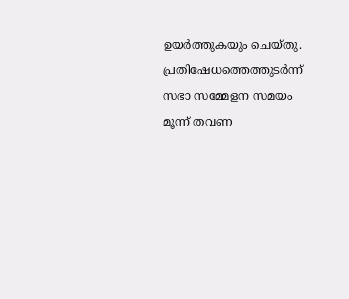ഉയര്‍ത്തുകയും ചെയ്തു. പ്രതിഷേധത്തെത്തുടര്‍ന്ന് സഭാ സമ്മേളന സമയം മൂന്ന് തവണ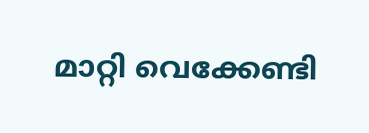മാറ്റി വെക്കേണ്ടി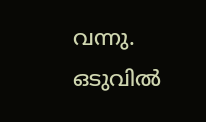വന്നു. ഒടുവില്‍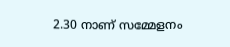2.30 നാണ് സമ്മേളനം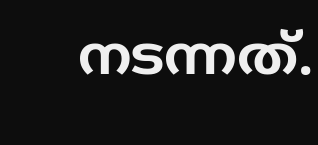നടന്നത്.